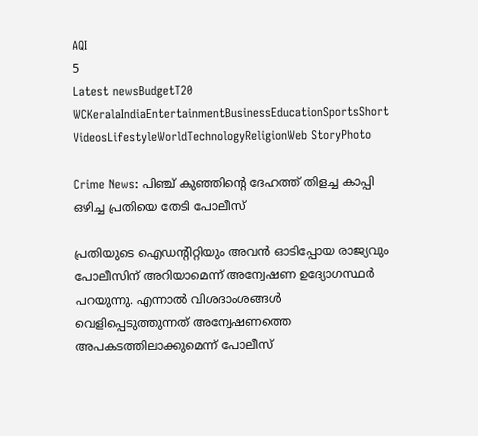AQI
5
Latest newsBudgetT20 WCKeralaIndiaEntertainmentBusinessEducationSportsShort VideosLifestyleWorldTechnologyReligionWeb StoryPhoto

Crime News: പിഞ്ച് കുഞ്ഞിൻ്റെ ദേഹത്ത് തിളച്ച കാപ്പി ഒഴിച്ച പ്രതിയെ തേടി പോലീസ്

പ്രതിയുടെ ഐഡൻ്റിറ്റിയും അവൻ ഓടിപ്പോയ രാജ്യവും പോലീസിന് അറിയാമെന്ന് അന്വേഷണ ഉദ്യോഗസ്ഥർ പറയുന്നു. എന്നാൽ വിശദാംശങ്ങൾ വെളിപ്പെടുത്തുന്നത് അന്വേഷണത്തെ അപകടത്തിലാക്കുമെന്ന് പോലീസ്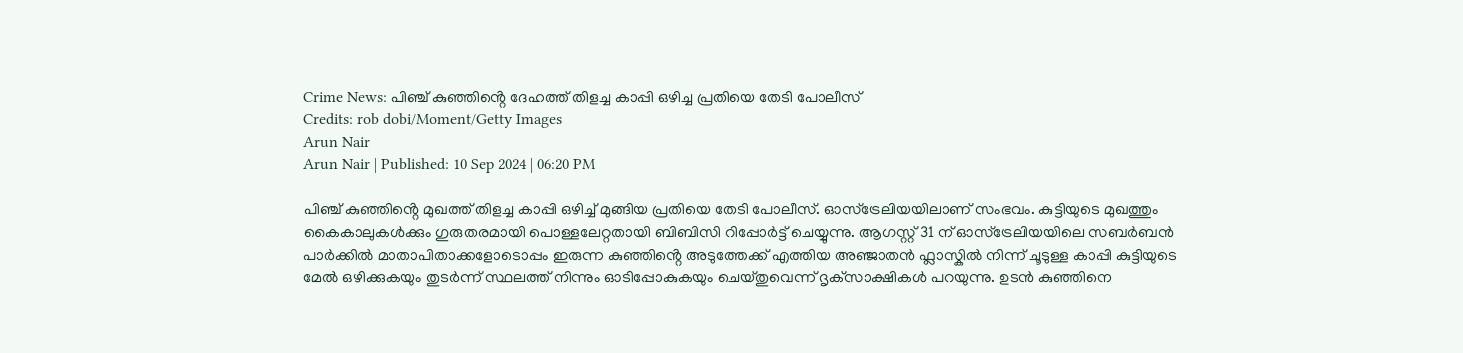Crime News: പിഞ്ച് കുഞ്ഞിൻ്റെ ദേഹത്ത് തിളച്ച കാപ്പി ഒഴിച്ച പ്രതിയെ തേടി പോലീസ്
Credits: rob dobi/Moment/Getty Images
Arun Nair
Arun Nair | Published: 10 Sep 2024 | 06:20 PM

പിഞ്ച് കുഞ്ഞിൻ്റെ മുഖത്ത് തിളച്ച കാപ്പി ഒഴിച്ച് മുങ്ങിയ പ്രതിയെ തേടി പോലീസ്. ഓസ്‌ട്രേലിയയിലാണ് സംഭവം. കുട്ടിയുടെ മുഖത്തും കൈകാലുകൾക്കും ഗുരുതരമായി പൊള്ളലേറ്റതായി ബിബിസി റിപ്പോർട്ട് ചെയ്യുന്നു. ആഗസ്റ്റ് 31 ന് ഓസ്‌ട്രേലിയയിലെ സബർബൻ പാർക്കിൽ മാതാപിതാക്കളോടൊപ്പം ഇരുന്ന കുഞ്ഞിൻ്റെ അടുത്തേക്ക് എത്തിയ അഞ്ജാതൻ ഫ്ലാസ്കിൽ നിന്ന് ചൂടുള്ള കാപ്പി കുട്ടിയുടെ മേൽ ഒഴിക്കുകയും തുടർന്ന് സ്ഥലത്ത് നിന്നും ഓടിപ്പോകുകയും ചെയ്തുവെന്ന് ദൃക്‌സാക്ഷികൾ പറയുന്നു. ഉടൻ കുഞ്ഞിനെ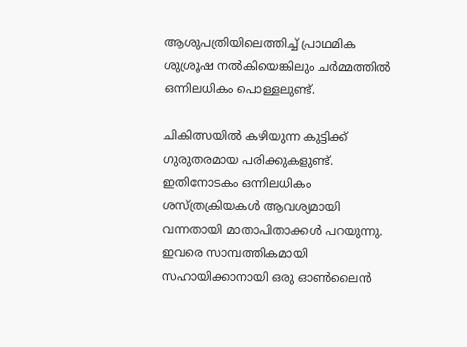ആശുപത്രിയിലെത്തിച്ച് പ്രാഥമിക ശുശ്രൂഷ നൽകിയെങ്കിലും ചർമ്മത്തിൽ ഒന്നിലധികം പൊള്ളലുണ്ട്.

ചികിത്സയിൽ കഴിയുന്ന കുട്ടിക്ക് ഗുരുതരമായ പരിക്കുകളുണ്ട്. ഇതിനോടകം ഒന്നിലധികം ശസ്ത്രക്രിയകൾ ആവശ്യമായി വന്നതായി മാതാപിതാക്കൾ പറയുന്നു. ഇവരെ സാമ്പത്തികമായി സഹായിക്കാനായി ഒരു ഓൺലൈൻ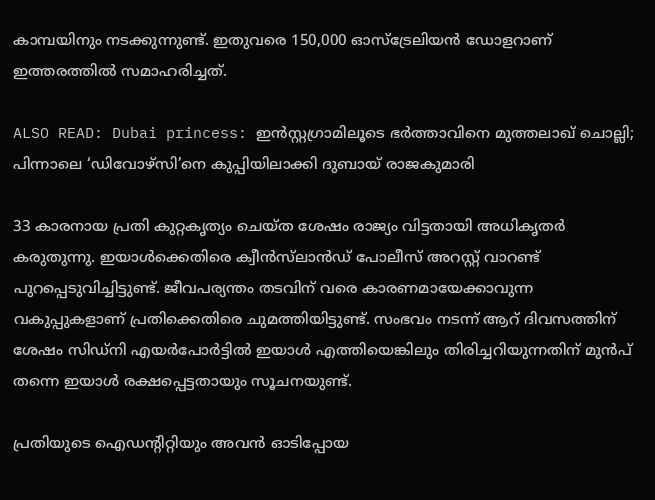കാമ്പയിനും നടക്കുന്നുണ്ട്. ഇതുവരെ 150,000 ഓസ്‌ട്രേലിയൻ ഡോളറാണ് ഇത്തരത്തിൽ സമാഹരിച്ചത്.

ALSO READ: Dubai princess: ഇൻസ്റ്റഗ്രാമിലൂടെ ഭർത്താവിനെ മുത്തലാഖ് ചൊല്ലി; പിന്നാലെ ‘ഡിവോഴ്‌സി’നെ കുപ്പിയിലാക്കി ദുബായ് രാജകുമാരി

33 കാരനായ പ്രതി കുറ്റകൃത്യം ചെയ്ത ശേഷം രാജ്യം വിട്ടതായി അധികൃതർ കരുതുന്നു. ഇയാൾക്കെതിരെ ക്വീൻസ്‌ലാൻഡ് പോലീസ് അറസ്റ്റ് വാറണ്ട് പുറപ്പെടുവിച്ചിട്ടുണ്ട്. ജീവപര്യന്തം തടവിന് വരെ കാരണമായേക്കാവുന്ന വകുപ്പുകളാണ് പ്രതിക്കെതിരെ ചുമത്തിയിട്ടുണ്ട്. സംഭവം നടന്ന് ആറ് ദിവസത്തിന് ശേഷം സിഡ്‌നി എയർപോർട്ടിൽ ഇയാൾ എത്തിയെങ്കിലും തിരിച്ചറിയുന്നതിന് മുൻപ് തന്നെ ഇയാൾ രക്ഷപ്പെട്ടതായും സൂചനയുണ്ട്.

പ്രതിയുടെ ഐഡൻ്റിറ്റിയും അവൻ ഓടിപ്പോയ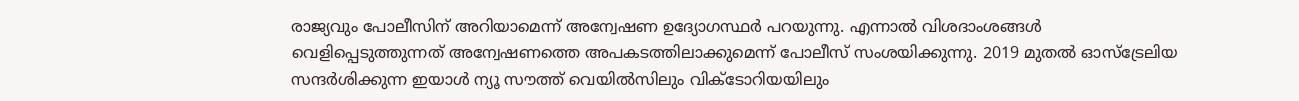രാജ്യവും പോലീസിന് അറിയാമെന്ന് അന്വേഷണ ഉദ്യോഗസ്ഥർ പറയുന്നു. എന്നാൽ വിശദാംശങ്ങൾ വെളിപ്പെടുത്തുന്നത് അന്വേഷണത്തെ അപകടത്തിലാക്കുമെന്ന് പോലീസ് സംശയിക്കുന്നു. 2019 മുതൽ ഓസ്‌ട്രേലിയ സന്ദർശിക്കുന്ന ഇയാൾ ന്യൂ സൗത്ത് വെയിൽസിലും വിക്ടോറിയയിലും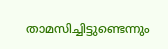താമസിച്ചിട്ടുണ്ടെന്നും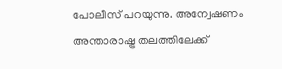പോലീസ് പറയുന്നു. അന്വേഷണം അന്താരാഷ്ട്ര തലത്തിലേക്ക്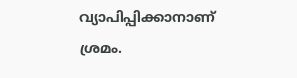വ്യാപിപ്പിക്കാനാണ് ശ്രമം.